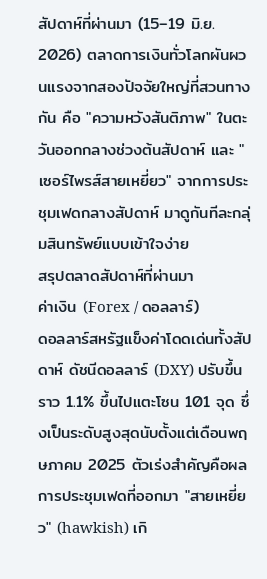สัปดาห์ที่ผ่านมา (15–19 มิ.ย. 2026) ตลาดการเงินทั่วโลกผันผวนแรงจากสองปัจจัยใหญ่ที่สวนทางกัน คือ "ความหวังสันติภาพ" ในตะวันออกกลางช่วงต้นสัปดาห์ และ "เซอร์ไพรส์สายเหยี่ยว" จากการประชุมเฟดกลางสัปดาห์ มาดูกันทีละกลุ่มสินทรัพย์แบบเข้าใจง่าย
สรุปตลาดสัปดาห์ที่ผ่านมา
ค่าเงิน (Forex / ดอลลาร์)
ดอลลาร์สหรัฐแข็งค่าโดดเด่นทั้งสัปดาห์ ดัชนีดอลลาร์ (DXY) ปรับขึ้นราว 1.1% ขึ้นไปแตะโซน 101 จุด ซึ่งเป็นระดับสูงสุดนับตั้งแต่เดือนพฤษภาคม 2025 ตัวเร่งสำคัญคือผลการประชุมเฟดที่ออกมา "สายเหยี่ยว" (hawkish) เกิ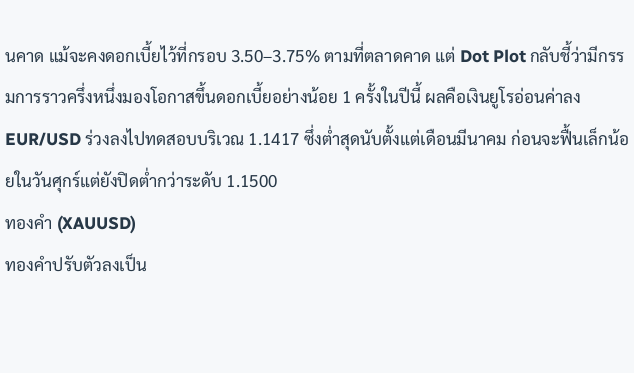นคาด แม้จะคงดอกเบี้ยไว้ที่กรอบ 3.50–3.75% ตามที่ตลาดคาด แต่ Dot Plot กลับชี้ว่ามีกรรมการราวครึ่งหนึ่งมองโอกาสขึ้นดอกเบี้ยอย่างน้อย 1 ครั้งในปีนี้ ผลคือเงินยูโรอ่อนค่าลง EUR/USD ร่วงลงไปทดสอบบริเวณ 1.1417 ซึ่งต่ำสุดนับตั้งแต่เดือนมีนาคม ก่อนจะฟื้นเล็กน้อยในวันศุกร์แต่ยังปิดต่ำกว่าระดับ 1.1500
ทองคำ (XAUUSD)
ทองคำปรับตัวลงเป็น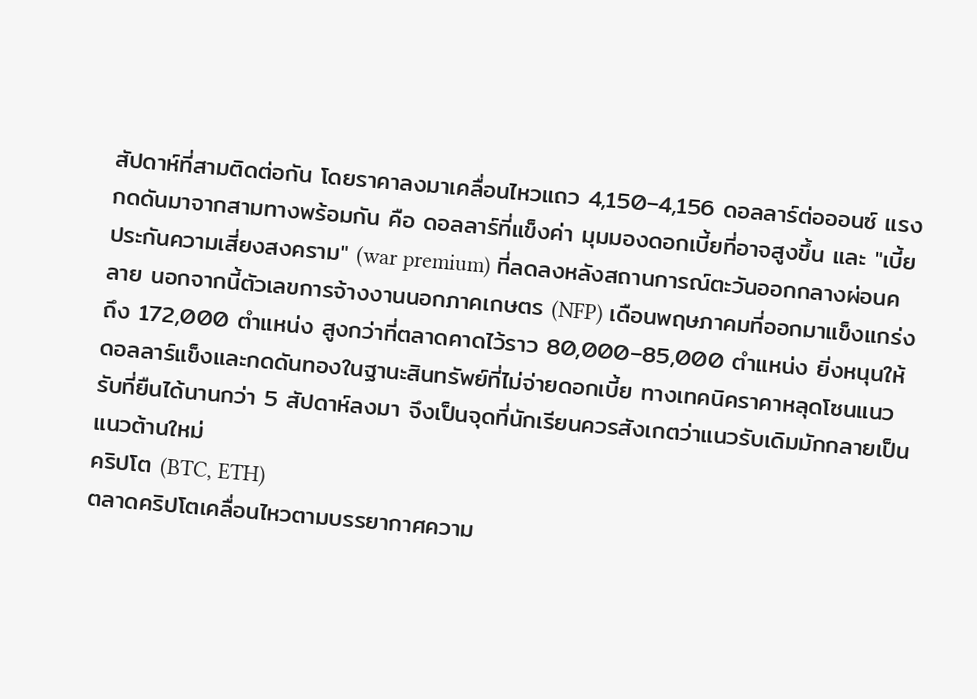สัปดาห์ที่สามติดต่อกัน โดยราคาลงมาเคลื่อนไหวแถว 4,150–4,156 ดอลลาร์ต่อออนซ์ แรงกดดันมาจากสามทางพร้อมกัน คือ ดอลลาร์ที่แข็งค่า มุมมองดอกเบี้ยที่อาจสูงขึ้น และ "เบี้ยประกันความเสี่ยงสงคราม" (war premium) ที่ลดลงหลังสถานการณ์ตะวันออกกลางผ่อนคลาย นอกจากนี้ตัวเลขการจ้างงานนอกภาคเกษตร (NFP) เดือนพฤษภาคมที่ออกมาแข็งแกร่งถึง 172,000 ตำแหน่ง สูงกว่าที่ตลาดคาดไว้ราว 80,000–85,000 ตำแหน่ง ยิ่งหนุนให้ดอลลาร์แข็งและกดดันทองในฐานะสินทรัพย์ที่ไม่จ่ายดอกเบี้ย ทางเทคนิคราคาหลุดโซนแนวรับที่ยืนได้นานกว่า 5 สัปดาห์ลงมา จึงเป็นจุดที่นักเรียนควรสังเกตว่าแนวรับเดิมมักกลายเป็นแนวต้านใหม่
คริปโต (BTC, ETH)
ตลาดคริปโตเคลื่อนไหวตามบรรยากาศความ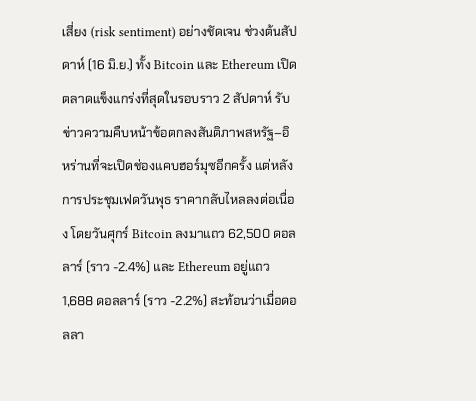เสี่ยง (risk sentiment) อย่างชัดเจน ช่วงต้นสัปดาห์ (16 มิ.ย.) ทั้ง Bitcoin และ Ethereum เปิดตลาดแข็งแกร่งที่สุดในรอบราว 2 สัปดาห์ รับข่าวความคืบหน้าข้อตกลงสันติภาพสหรัฐ–อิหร่านที่จะเปิดช่องแคบฮอร์มุซอีกครั้ง แต่หลังการประชุมเฟดวันพุธ ราคากลับไหลลงต่อเนื่อง โดยวันศุกร์ Bitcoin ลงมาแถว 62,500 ดอลลาร์ (ราว -2.4%) และ Ethereum อยู่แถว 1,688 ดอลลาร์ (ราว -2.2%) สะท้อนว่าเมื่อดอลลา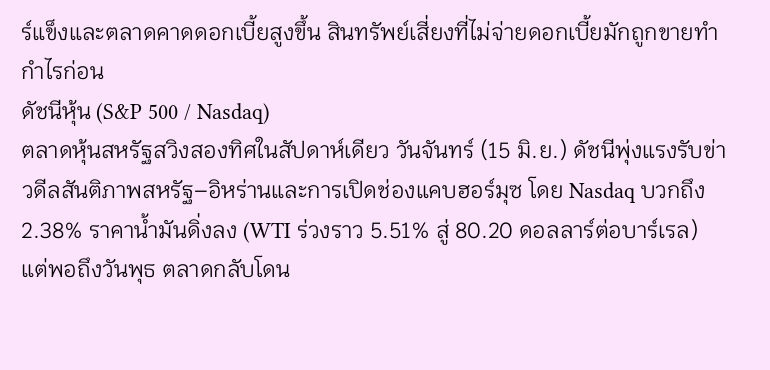ร์แข็งและตลาดคาดดอกเบี้ยสูงขึ้น สินทรัพย์เสี่ยงที่ไม่จ่ายดอกเบี้ยมักถูกขายทำกำไรก่อน
ดัชนีหุ้น (S&P 500 / Nasdaq)
ตลาดหุ้นสหรัฐสวิงสองทิศในสัปดาห์เดียว วันจันทร์ (15 มิ.ย.) ดัชนีพุ่งแรงรับข่าวดีลสันติภาพสหรัฐ–อิหร่านและการเปิดช่องแคบฮอร์มุซ โดย Nasdaq บวกถึง 2.38% ราคาน้ำมันดิ่งลง (WTI ร่วงราว 5.51% สู่ 80.20 ดอลลาร์ต่อบาร์เรล) แต่พอถึงวันพุธ ตลาดกลับโดน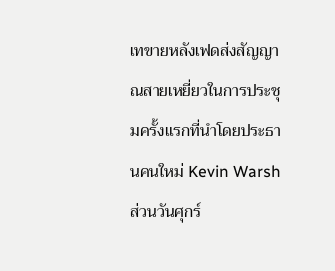เทขายหลังเฟดส่งสัญญาณสายเหยี่ยวในการประชุมครั้งแรกที่นำโดยประธานคนใหม่ Kevin Warsh ส่วนวันศุกร์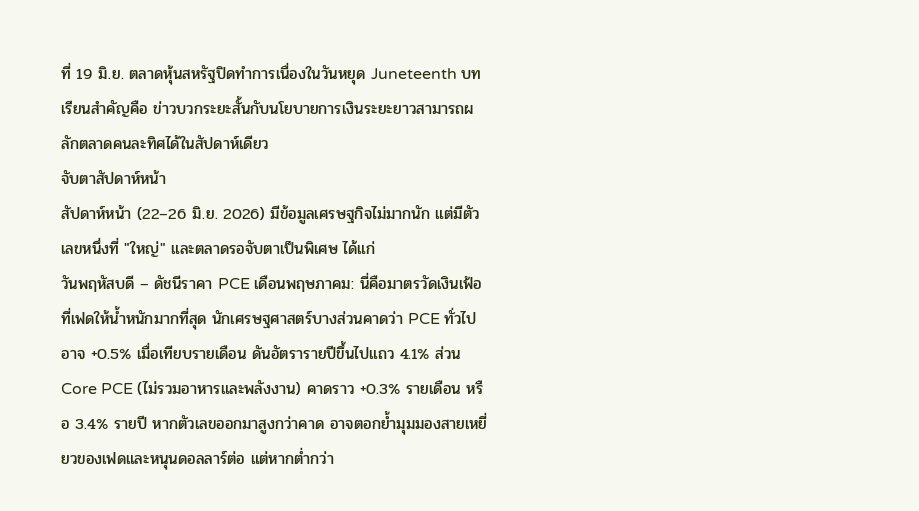ที่ 19 มิ.ย. ตลาดหุ้นสหรัฐปิดทำการเนื่องในวันหยุด Juneteenth บทเรียนสำคัญคือ ข่าวบวกระยะสั้นกับนโยบายการเงินระยะยาวสามารถผลักตลาดคนละทิศได้ในสัปดาห์เดียว
จับตาสัปดาห์หน้า
สัปดาห์หน้า (22–26 มิ.ย. 2026) มีข้อมูลเศรษฐกิจไม่มากนัก แต่มีตัวเลขหนึ่งที่ "ใหญ่" และตลาดรอจับตาเป็นพิเศษ ได้แก่
วันพฤหัสบดี – ดัชนีราคา PCE เดือนพฤษภาคม: นี่คือมาตรวัดเงินเฟ้อที่เฟดให้น้ำหนักมากที่สุด นักเศรษฐศาสตร์บางส่วนคาดว่า PCE ทั่วไปอาจ +0.5% เมื่อเทียบรายเดือน ดันอัตรารายปีขึ้นไปแถว 4.1% ส่วน Core PCE (ไม่รวมอาหารและพลังงาน) คาดราว +0.3% รายเดือน หรือ 3.4% รายปี หากตัวเลขออกมาสูงกว่าคาด อาจตอกย้ำมุมมองสายเหยี่ยวของเฟดและหนุนดอลลาร์ต่อ แต่หากต่ำกว่า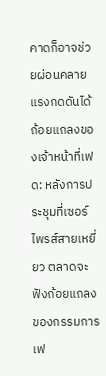คาดก็อาจช่วยผ่อนคลายแรงกดดันได้
ถ้อยแถลงของเจ้าหน้าที่เฟด: หลังการประชุมที่เซอร์ไพรส์สายเหยี่ยว ตลาดจะฟังถ้อยแถลงของกรรมการเฟ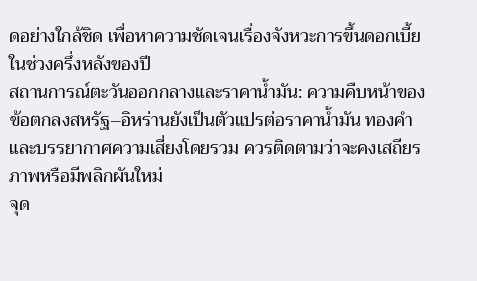ดอย่างใกล้ชิด เพื่อหาความชัดเจนเรื่องจังหวะการขึ้นดอกเบี้ยในช่วงครึ่งหลังของปี
สถานการณ์ตะวันออกกลางและราคาน้ำมัน: ความคืบหน้าของข้อตกลงสหรัฐ–อิหร่านยังเป็นตัวแปรต่อราคาน้ำมัน ทองคำ และบรรยากาศความเสี่ยงโดยรวม ควรติดตามว่าจะคงเสถียรภาพหรือมีพลิกผันใหม่
จุด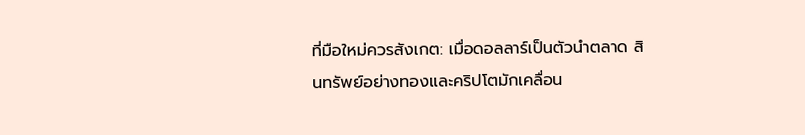ที่มือใหม่ควรสังเกต: เมื่อดอลลาร์เป็นตัวนำตลาด สินทรัพย์อย่างทองและคริปโตมักเคลื่อน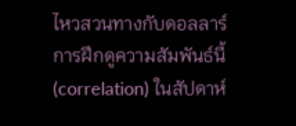ไหวสวนทางกับดอลลาร์ การฝึกดูความสัมพันธ์นี้ (correlation) ในสัปดาห์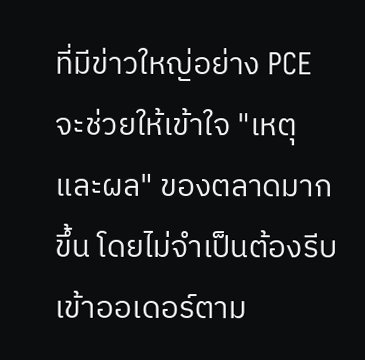ที่มีข่าวใหญ่อย่าง PCE จะช่วยให้เข้าใจ "เหตุและผล" ของตลาดมากขึ้น โดยไม่จำเป็นต้องรีบเข้าออเดอร์ตาม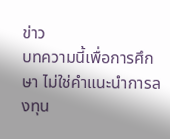ข่าว
บทความนี้เพื่อการศึกษา ไม่ใช่คำแนะนำการลงทุน